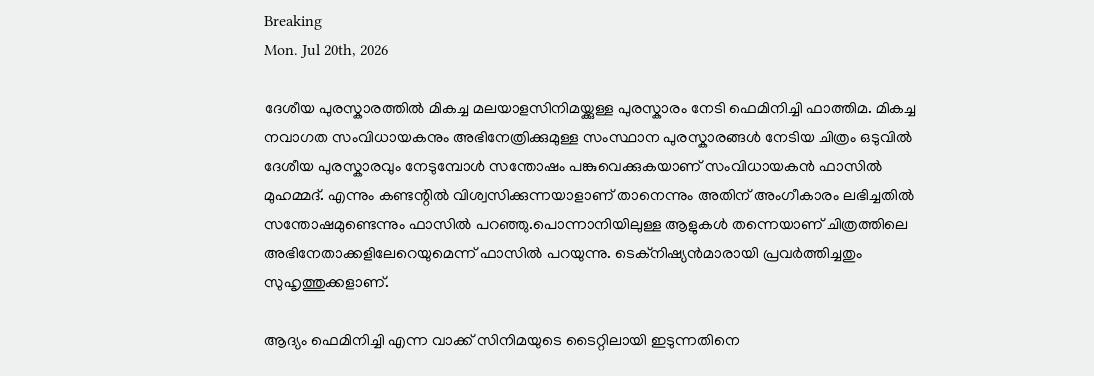Breaking
Mon. Jul 20th, 2026

ദേശീയ പുരസ്കാരത്തിൽ മികച്ച മലയാളസിനിമയ്ക്കുള്ള പുരസ്കാരം നേടി ഫെമിനിച്ചി ഫാത്തിമ. മികച്ച നവാഗത സംവിധായകനും അഭിനേത്രിക്കുമുള്ള സംസ്ഥാന പുരസ്കാരങ്ങൾ നേടിയ ചിത്രം ഒടുവിൽ ദേശീയ പുരസ്കാരവും നേടുമ്പോൾ സന്തോഷം പങ്കുവെക്കുകയാണ് സംവിധായകൻ ഫാസിൽ മുഹമ്മദ്. എന്നും കണ്ടന്റിൽ വിശ്വസിക്കുന്നയാളാണ് താനെന്നും അതിന് അംഗീകാരം ലഭിച്ചതിൽ സന്തോഷമുണ്ടെന്നും ഫാസിൽ പറഞ്ഞു.പൊന്നാനിയിലുള്ള ആളുകൾ തന്നെയാണ് ചിത്രത്തിലെ അഭിനേതാക്കളിലേറെയുമെന്ന് ഫാസിൽ പറയുന്നു. ടെക്നിഷ്യൻമാരായി പ്രവർത്തിച്ചതും സുഹൃത്തുക്കളാണ്.

ആദ്യം ഫെമിനിച്ചി എന്ന വാക്ക് സിനിമയുടെ ടൈറ്റിലായി ഇടുന്നതിനെ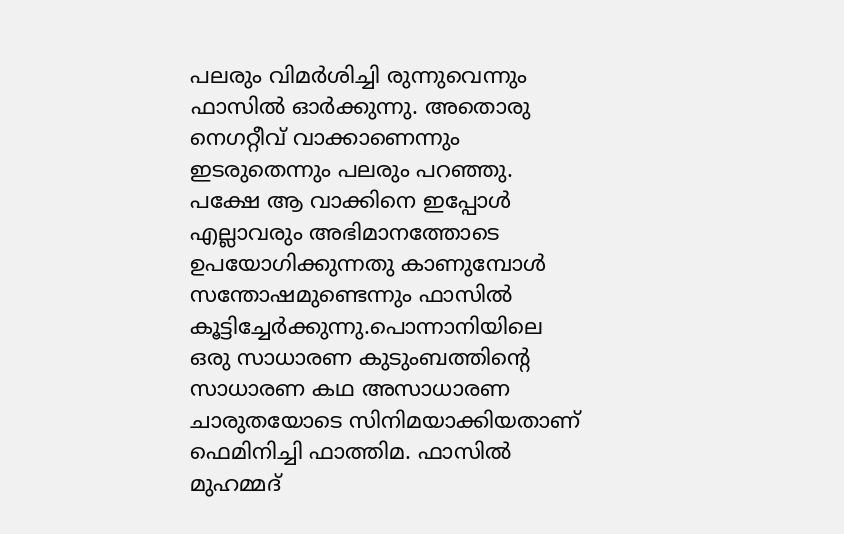പലരും വിമർശിച്ചി രുന്നുവെന്നും ഫാസിൽ ഓർക്കുന്നു. അതൊരു നെഗറ്റീവ് വാക്കാണെന്നും ഇടരുതെന്നും പലരും പറഞ്ഞു. പക്ഷേ ആ വാക്കിനെ ഇപ്പോൾ എല്ലാവരും അഭിമാനത്തോടെ ഉപയോഗിക്കുന്നതു കാണുമ്പോൾ സന്തോഷമുണ്ടെന്നും ഫാസിൽ കൂട്ടിച്ചേർക്കുന്നു.പൊന്നാനിയിലെ ഒരു സാധാരണ കുടുംബത്തിന്റെ സാധാരണ കഥ അസാധാരണ ചാരുതയോടെ സിനിമയാക്കിയതാണ് ഫെമിനിച്ചി ഫാത്തിമ. ഫാസിൽ മുഹമ്മദ്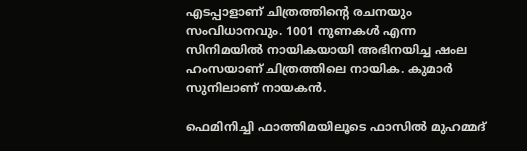എടപ്പാളാണ് ചിത്രത്തിന്റെ രചനയും സംവിധാനവും. 1001 നുണകൾ എന്ന സിനിമയിൽ നായികയായി അഭിനയിച്ച ഷംല ഹംസയാണ് ചിത്രത്തിലെ നായിക. കുമാർ സുനിലാണ് നായകൻ.

ഫെമിനിച്ചി ഫാത്തിമയിലൂടെ ഫാസിൽ മുഹമ്മദ്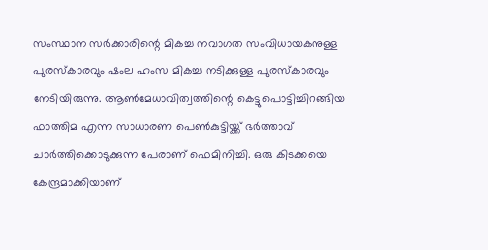സംസ്ഥാന സർക്കാരിന്റെ മികച്ച നവാഗത സംവിധായകനുള്ള പുരസ്കാരവും ഷംല ഹംസ മികച്ച നടിക്കുള്ള പുരസ്കാരവും നേടിയിരുന്നു. ആൺമേധാവിത്വത്തിന്റെ കെട്ടുപൊട്ടിച്ചിറങ്ങിയ ഫാത്തിമ എന്ന സാധാരണ പെൺകുട്ടിയ്ക്ക് ഭർത്താവ് ചാർത്തിക്കൊടുക്കുന്ന പേരാണ് ഫെമിനിച്ചി. ഒരു കിടക്കയെ കേന്ദ്രമാക്കിയാണ്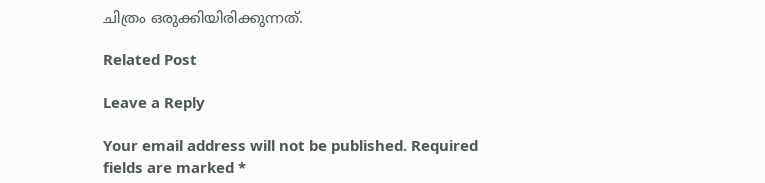ചിത്രം ഒരുക്കിയിരിക്കുന്നത്.

Related Post

Leave a Reply

Your email address will not be published. Required fields are marked *